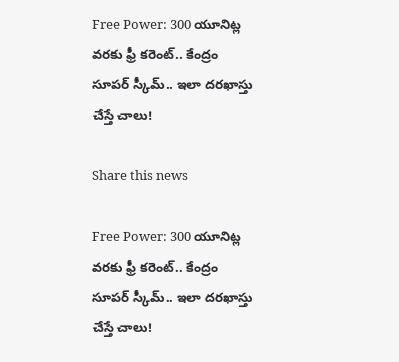Free Power: 300 యూనిట్ల వరకు ఫ్రీ కరెంట్.. కేంద్రం సూపర్ స్కీమ్.. ఇలా దరఖాస్తు చేస్తే చాలు!

Share this news

Free Power: 300 యూనిట్ల వరకు ఫ్రీ కరెంట్.. కేంద్రం సూపర్ స్కీమ్.. ఇలా దరఖాస్తు చేస్తే చాలు!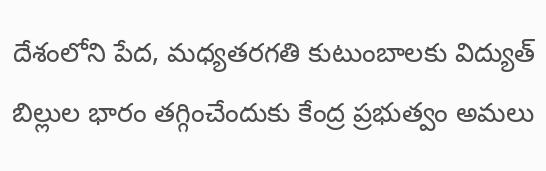దేశంలోని పేద, మధ్యతరగతి కుటుంబాలకు విద్యుత్ బిల్లుల భారం తగ్గించేందుకు కేంద్ర ప్రభుత్వం అమలు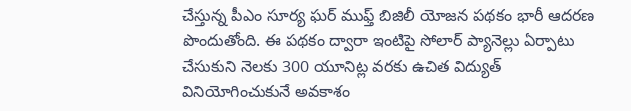చేస్తున్న పీఎం సూర్య ఘర్ ముఫ్త్ బిజిలీ యోజన పథకం భారీ ఆదరణ పొందుతోంది. ఈ పథకం ద్వారా ఇంటిపై సోలార్ ప్యానెల్లు ఏర్పాటు చేసుకుని నెలకు 300 యూనిట్ల వరకు ఉచిత విద్యుత్ వినియోగించుకునే అవకాశం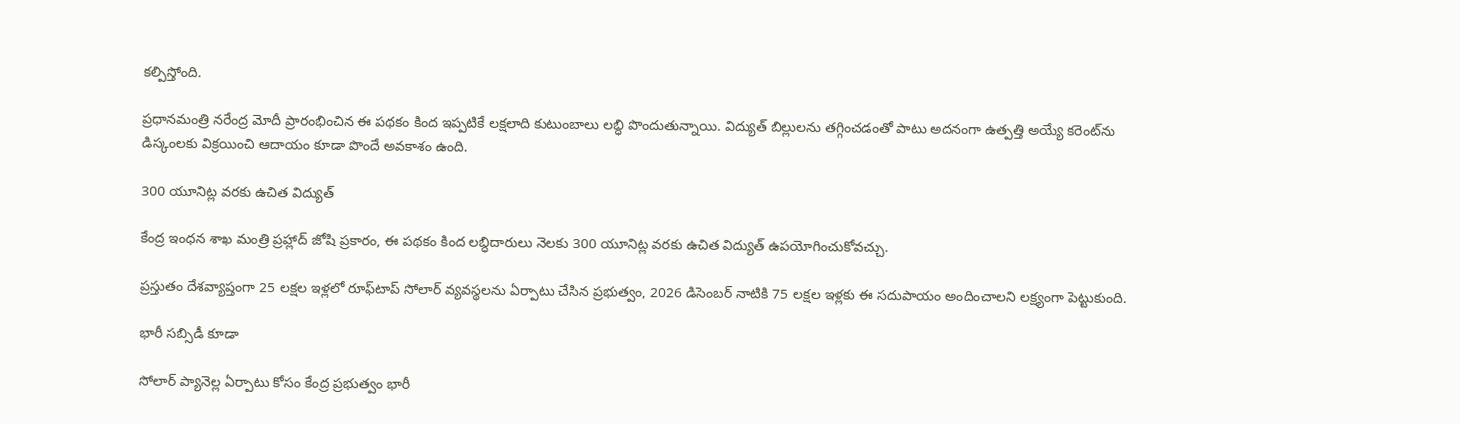కల్పిస్తోంది.

ప్రధానమంత్రి నరేంద్ర మోదీ ప్రారంభించిన ఈ పథకం కింద ఇప్పటికే లక్షలాది కుటుంబాలు లబ్ధి పొందుతున్నాయి. విద్యుత్ బిల్లులను తగ్గించడంతో పాటు అదనంగా ఉత్పత్తి అయ్యే కరెంట్‌ను డిస్కంలకు విక్రయించి ఆదాయం కూడా పొందే అవకాశం ఉంది.

300 యూనిట్ల వరకు ఉచిత విద్యుత్

కేంద్ర ఇంధన శాఖ మంత్రి ప్రహ్లాద్ జోషి ప్రకారం, ఈ పథకం కింద లబ్ధిదారులు నెలకు 300 యూనిట్ల వరకు ఉచిత విద్యుత్ ఉపయోగించుకోవచ్చు.

ప్రస్తుతం దేశవ్యాప్తంగా 25 లక్షల ఇళ్లలో రూఫ్‌టాప్ సోలార్ వ్యవస్థలను ఏర్పాటు చేసిన ప్రభుత్వం, 2026 డిసెంబర్ నాటికి 75 లక్షల ఇళ్లకు ఈ సదుపాయం అందించాలని లక్ష్యంగా పెట్టుకుంది.

భారీ సబ్సిడీ కూడా

సోలార్ ప్యానెల్ల ఏర్పాటు కోసం కేంద్ర ప్రభుత్వం భారీ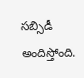సబ్సిడీ అందిస్తోంది.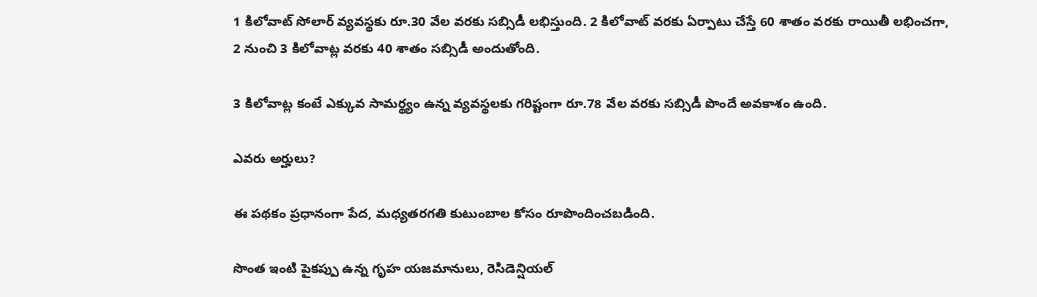1 కిలోవాట్ సోలార్ వ్యవస్థకు రూ.30 వేల వరకు సబ్సిడీ లభిస్తుంది. 2 కిలోవాట్ వరకు ఏర్పాటు చేస్తే 60 శాతం వరకు రాయితీ లభించగా, 2 నుంచి 3 కిలోవాట్ల వరకు 40 శాతం సబ్సిడీ అందుతోంది.

3 కిలోవాట్ల కంటే ఎక్కువ సామర్థ్యం ఉన్న వ్యవస్థలకు గరిష్టంగా రూ.78 వేల వరకు సబ్సిడీ పొందే అవకాశం ఉంది.

ఎవరు అర్హులు?

ఈ పథకం ప్రధానంగా పేద, మధ్యతరగతి కుటుంబాల కోసం రూపొందించబడింది.

సొంత ఇంటి పైకప్పు ఉన్న గృహ యజమానులు, రెసిడెన్షియల్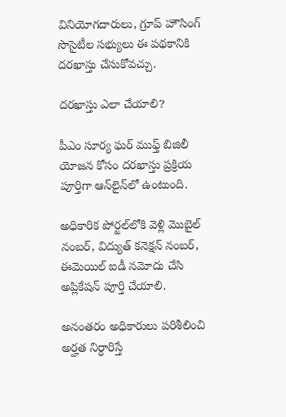వినియోగదారులు, గ్రూప్ హౌసింగ్ సొసైటీల సభ్యులు ఈ పథకానికి దరఖాస్తు చేసుకోవచ్చు.

దరఖాస్తు ఎలా చేయాలి?

పీఎం సూర్య ఘర్ ముఫ్త్ బిజిలీ యోజన కోసం దరఖాస్తు ప్రక్రియ పూర్తిగా ఆన్‌లైన్‌లో ఉంటుంది.

అధికారిక పోర్టల్‌లోకి వెళ్లి మొబైల్ నంబర్, విద్యుత్ కనెక్షన్ నంబర్, ఈమెయిల్ ఐడీ నమోదు చేసి అప్లికేషన్ పూర్తి చేయాలి.

అనంతరం అధికారులు పరిశీలించి అర్హత నిర్ధారిస్తే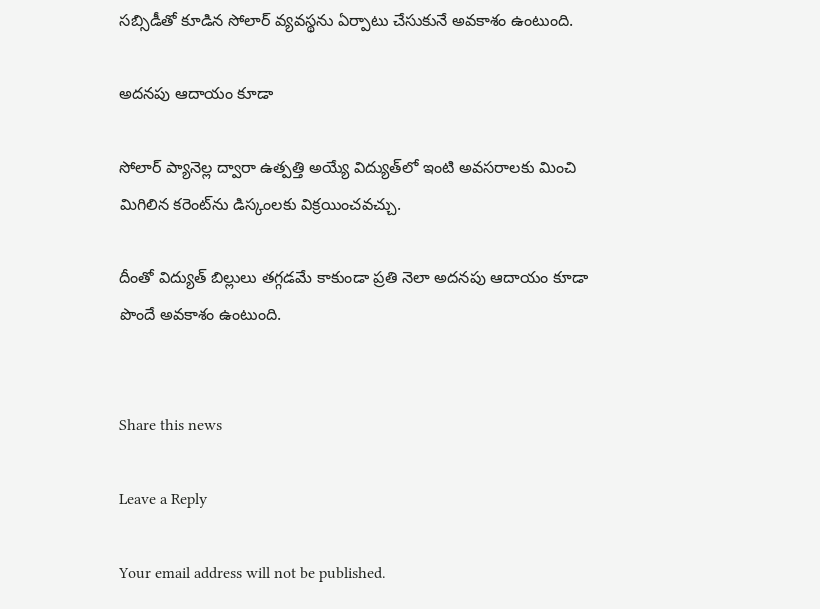సబ్సిడీతో కూడిన సోలార్ వ్యవస్థను ఏర్పాటు చేసుకునే అవకాశం ఉంటుంది.

అదనపు ఆదాయం కూడా

సోలార్ ప్యానెల్ల ద్వారా ఉత్పత్తి అయ్యే విద్యుత్‌లో ఇంటి అవసరాలకు మించి మిగిలిన కరెంట్‌ను డిస్కంలకు విక్రయించవచ్చు.

దీంతో విద్యుత్ బిల్లులు తగ్గడమే కాకుండా ప్రతి నెలా అదనపు ఆదాయం కూడా పొందే అవకాశం ఉంటుంది.


Share this news

Leave a Reply

Your email address will not be published.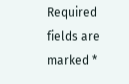Required fields are marked *